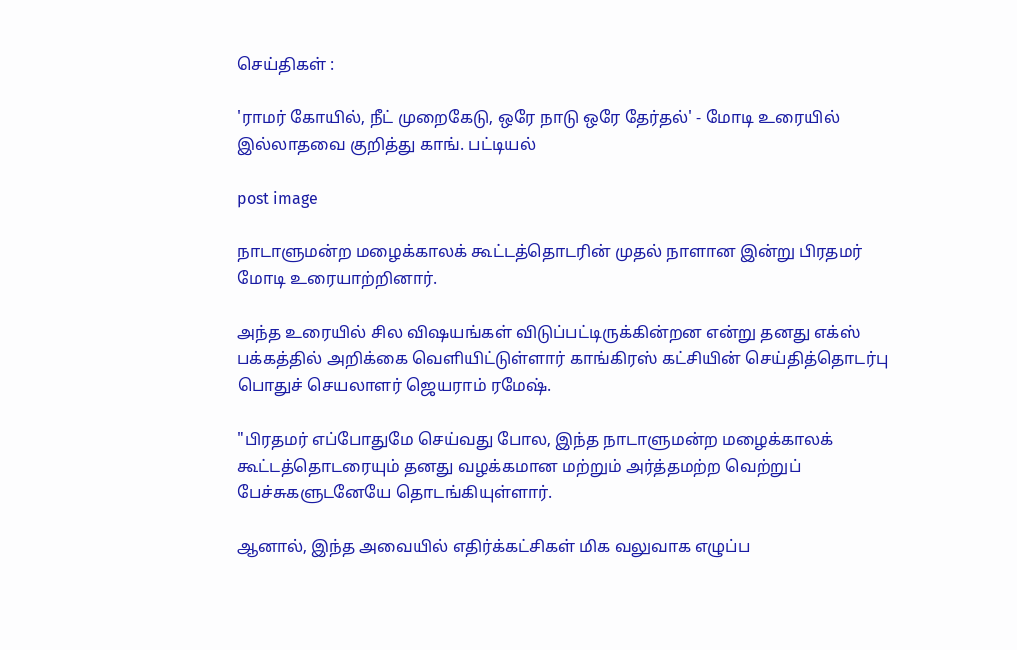செய்திகள் :

'ராமர் கோயில், நீட் முறைகேடு, ஒரே நாடு ஒரே தேர்தல்' - மோடி உரையில் இல்லாதவை குறித்து காங். பட்டியல்

post image

நாடாளுமன்ற மழைக்காலக் கூட்டத்தொடரின் முதல் நாளான இன்று பிரதமர் மோடி உரையாற்றினார்.

அந்த உரையில் சில விஷயங்கள் விடுப்பட்டிருக்கின்றன என்று தனது எக்ஸ் பக்கத்தில் அறிக்கை வெளியிட்டுள்ளார் காங்கிரஸ் கட்சியின் செய்தித்தொடர்பு பொதுச் செயலாளர் ஜெயராம் ரமேஷ்.

"பிரதமர் எப்போதுமே செய்வது போல, இந்த நாடாளுமன்ற மழைக்காலக் கூட்டத்தொடரையும் தனது வழக்கமான மற்றும் அர்த்தமற்ற வெற்றுப் பேச்சுகளுடனேயே தொடங்கியுள்ளார்.

ஆனால், இந்த அவையில் எதிர்க்கட்சிகள் மிக வலுவாக எழுப்ப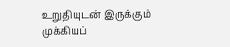உறுதியுடன் இருக்கும் முக்கியப்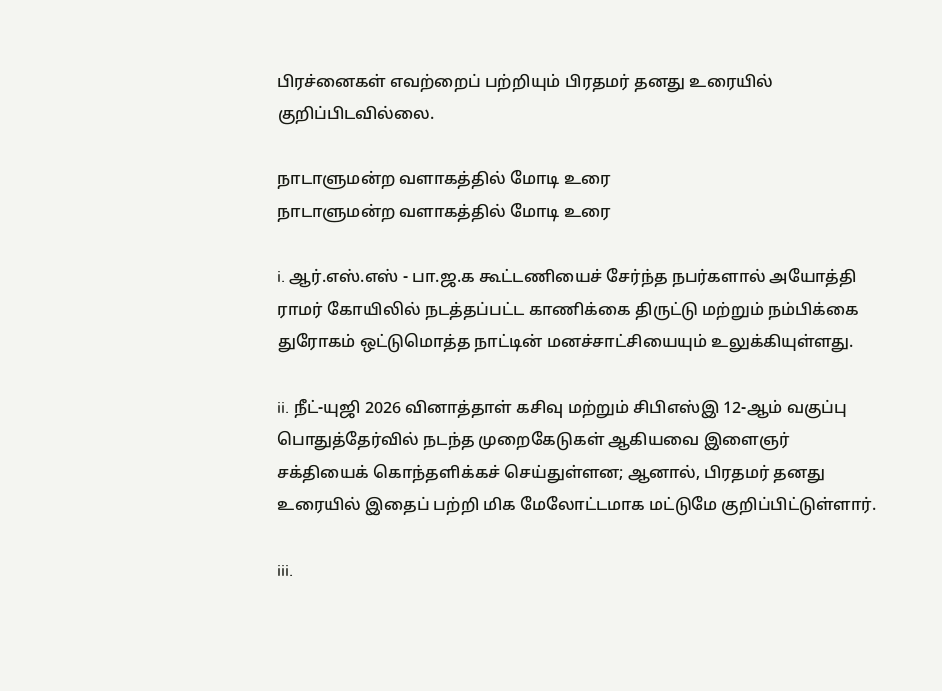பிரச்னைகள் எவற்றைப் பற்றியும் பிரதமர் தனது உரையில் குறிப்பிடவில்லை.

நாடாளுமன்ற வளாகத்தில் மோடி உரை
நாடாளுமன்ற வளாகத்தில் மோடி உரை

i. ஆர்.எஸ்.எஸ் - பா.ஜ.க கூட்டணியைச் சேர்ந்த நபர்களால் அயோத்தி ராமர் கோயிலில் நடத்தப்பட்ட காணிக்கை திருட்டு மற்றும் நம்பிக்கை துரோகம் ஒட்டுமொத்த நாட்டின் மனச்சாட்சியையும் உலுக்கியுள்ளது.

ii. நீட்-யுஜி 2026 வினாத்தாள் கசிவு மற்றும் சிபிஎஸ்இ 12-ஆம் வகுப்பு பொதுத்தேர்வில் நடந்த முறைகேடுகள் ஆகியவை இளைஞர் சக்தியைக் கொந்தளிக்கச் செய்துள்ளன; ஆனால், பிரதமர் தனது உரையில் இதைப் பற்றி மிக மேலோட்டமாக மட்டுமே குறிப்பிட்டுள்ளார்.

iii.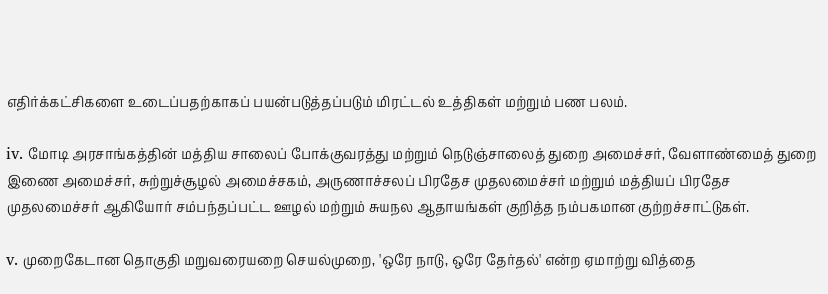எதிர்க்கட்சிகளை உடைப்பதற்காகப் பயன்படுத்தப்படும் மிரட்டல் உத்திகள் மற்றும் பண பலம்.

iv. மோடி அரசாங்கத்தின் மத்திய சாலைப் போக்குவரத்து மற்றும் நெடுஞ்சாலைத் துறை அமைச்சர், வேளாண்மைத் துறை இணை அமைச்சர், சுற்றுச்சூழல் அமைச்சகம், அருணாச்சலப் பிரதேச முதலமைச்சர் மற்றும் மத்தியப் பிரதேச முதலமைச்சர் ஆகியோர் சம்பந்தப்பட்ட ஊழல் மற்றும் சுயநல ஆதாயங்கள் குறித்த நம்பகமான குற்றச்சாட்டுகள்.

v. முறைகேடான தொகுதி மறுவரையறை செயல்முறை, 'ஒரே நாடு, ஒரே தேர்தல்' என்ற ஏமாற்று வித்தை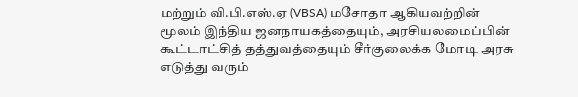மற்றும் வி.பி.எஸ்.ஏ (VBSA) மசோதா ஆகியவற்றின் மூலம் இந்திய ஜனநாயகத்தையும், அரசியலமைப்பின் கூட்டாட்சித் தத்துவத்தையும் சீர்குலைக்க மோடி அரசு எடுத்து வரும்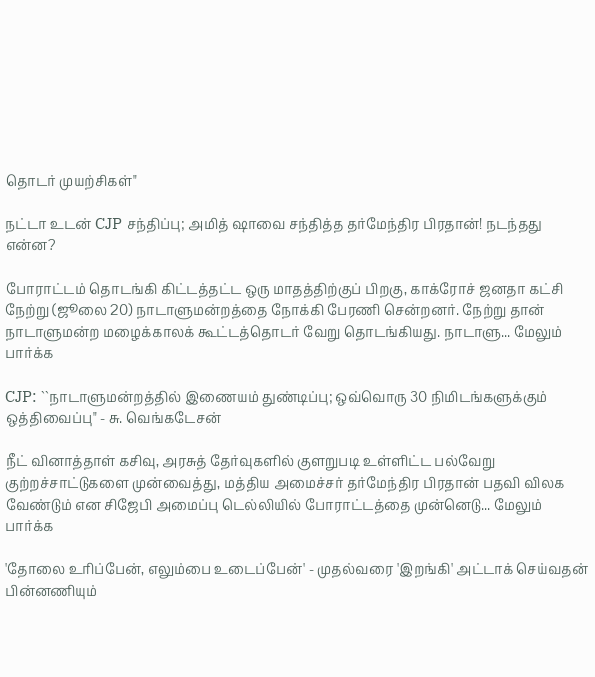தொடர் முயற்சிகள்"

நட்டா உடன் CJP சந்திப்பு; அமித் ஷாவை சந்தித்த தர்மேந்திர பிரதான்! நடந்தது என்ன?

போராட்டம் தொடங்கி கிட்டத்தட்ட ஒரு மாதத்திற்குப் பிறகு, காக்ரோச் ஜனதா கட்சி நேற்று (ஜூலை 20) நாடாளுமன்றத்தை நோக்கி பேரணி சென்றனர். நேற்று தான் நாடாளுமன்ற மழைக்காலக் கூட்டத்தொடர் வேறு தொடங்கியது. நாடாளு... மேலும் பார்க்க

CJP: ``நாடாளுமன்றத்தில் இணையம் துண்டிப்பு; ஒவ்வொரு 30 நிமிடங்களுக்கும் ஒத்திவைப்பு" - சு. வெங்கடேசன்

நீட் வினாத்தாள் கசிவு, அரசுத் தேர்வுகளில் குளறுபடி உள்ளிட்ட பல்வேறு குற்றச்சாட்டுகளை முன்வைத்து, மத்திய அமைச்சர் தர்மேந்திர பிரதான் பதவி விலக வேண்டும் என சிஜேபி அமைப்பு டெல்லியில் போராட்டத்தை முன்னெடு... மேலும் பார்க்க

'தோலை உரிப்பேன், எலும்பை உடைப்பேன்' - முதல்வரை 'இறங்கி' அட்டாக் செய்வதன் பின்னணியும்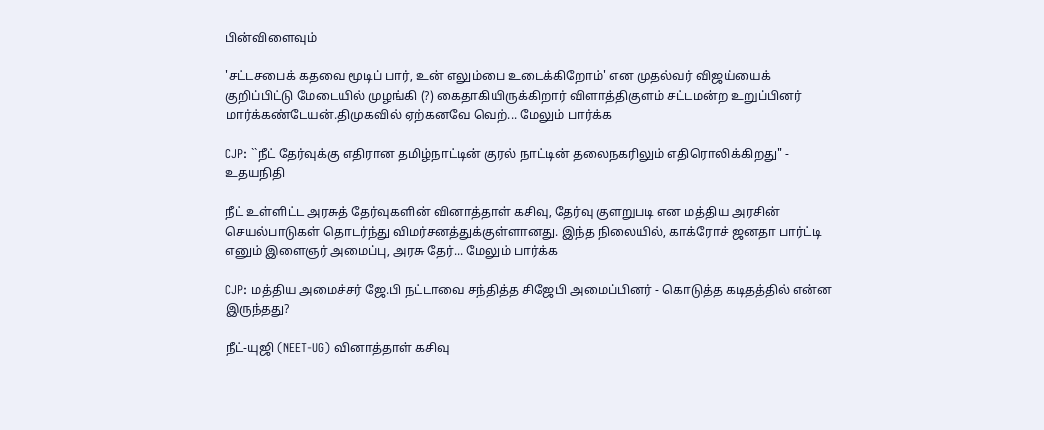பின்விளைவும்

'சட்டசபைக் கதவை மூடிப் பார், உன் எலும்பை உடைக்கிறோம்' என முதல்வர் விஜய்யைக் குறிப்பிட்டு மேடையில் முழங்கி (?) கைதாகியிருக்கிறார் விளாத்திகுளம் சட்டமன்ற உறுப்பினர் மார்க்கண்டேயன்.திமுகவில் ஏற்கனவே வெற்... மேலும் பார்க்க

CJP: ``நீட் தேர்வுக்கு எதிரான தமிழ்நாட்டின் குரல் நாட்டின் தலைநகரிலும் எதிரொலிக்கிறது" - உதயநிதி

நீட் உள்ளிட்ட அரசுத் தேர்வுகளின் வினாத்தாள் கசிவு, தேர்வு குளறுபடி என மத்திய அரசின் செயல்பாடுகள் தொடர்ந்து விமர்சனத்துக்குள்ளானது. இந்த நிலையில், காக்ரோச் ஜனதா பார்ட்டி எனும் இளைஞர் அமைப்பு, அரசு தேர்... மேலும் பார்க்க

CJP: மத்திய அமைச்சர் ஜே.பி நட்டாவை சந்தித்த சிஜேபி அமைப்பினர் - கொடுத்த கடிதத்தில் என்ன இருந்தது?

நீட்-யுஜி (NEET-UG) வினாத்தாள் கசிவு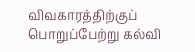விவகாரத்திற்குப் பொறுப்பேற்று கல்வி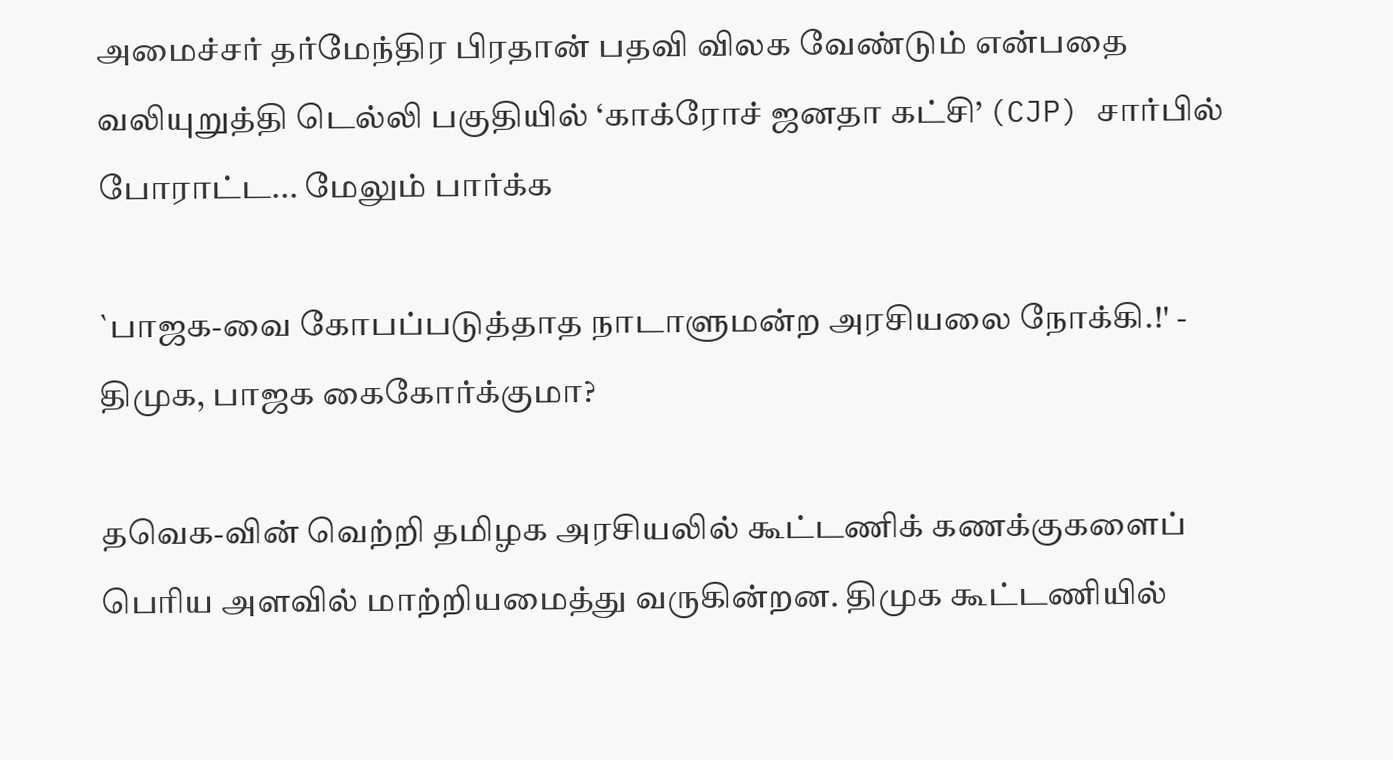அமைச்சர் தர்மேந்திர பிரதான் பதவி விலக வேண்டும் என்பதை வலியுறுத்தி டெல்லி பகுதியில் ‘காக்ரோச் ஜனதா கட்சி’ (CJP) சார்பில் போராட்ட... மேலும் பார்க்க

`பாஜக-வை கோபப்படுத்தாத நாடாளுமன்ற அரசியலை நோக்கி.!' - திமுக, பாஜக கைகோர்க்குமா?

தவெக-வின் வெற்றி தமிழக அரசியலில் கூட்டணிக் கணக்குகளைப் பெரிய அளவில் மாற்றியமைத்து வருகின்றன. திமுக கூட்டணியில்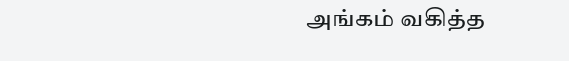அங்கம் வகித்த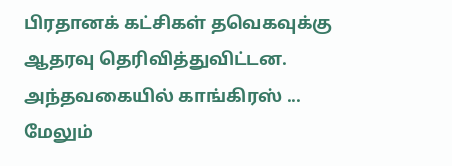பிரதானக் கட்சிகள் தவெகவுக்கு ஆதரவு தெரிவித்துவிட்டன. அந்தவகையில் காங்கிரஸ் ... மேலும்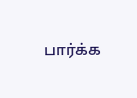பார்க்க